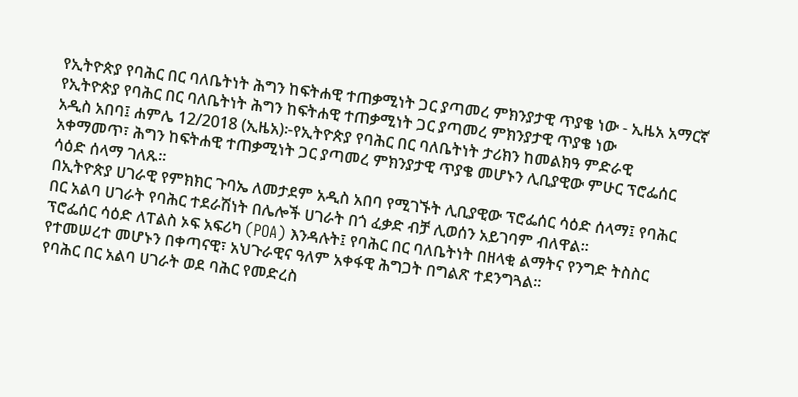የኢትዮጵያ የባሕር በር ባለቤትነት ሕግን ከፍትሐዊ ተጠቃሚነት ጋር ያጣመረ ምክንያታዊ ጥያቄ ነው - ኢዜአ አማርኛ
የኢትዮጵያ የባሕር በር ባለቤትነት ሕግን ከፍትሐዊ ተጠቃሚነት ጋር ያጣመረ ምክንያታዊ ጥያቄ ነው
አዲስ አበባ፤ ሐምሌ 12/2018 (ኢዜአ)፦የኢትዮጵያ የባሕር በር ባለቤትነት ታሪክን ከመልክዓ ምድራዊ አቀማመጥ፣ ሕግን ከፍትሐዊ ተጠቃሚነት ጋር ያጣመረ ምክንያታዊ ጥያቄ መሆኑን ሊቢያዊው ምሁር ፕሮፌሰር ሳዕድ ሰላማ ገለጹ።
በኢትዮጵያ ሀገራዊ የምክክር ጉባኤ ለመታደም አዲስ አበባ የሚገኙት ሊቢያዊው ፕሮፌሰር ሳዕድ ሰላማ፤ የባሕር በር አልባ ሀገራት የባሕር ተደራሽነት በሌሎች ሀገራት በጎ ፈቃድ ብቻ ሊወሰን አይገባም ብለዋል።
ፕሮፌሰር ሳዕድ ለፐልስ ኦፍ አፍሪካ (POA) እንዳሉት፤ የባሕር በር ባለቤትነት በዘላቂ ልማትና የንግድ ትስስር የተመሠረተ መሆኑን በቀጣናዊ፣ አህጉራዊና ዓለም አቀፋዊ ሕግጋት በግልጽ ተደንግጓል።
የባሕር በር አልባ ሀገራት ወደ ባሕር የመድረስ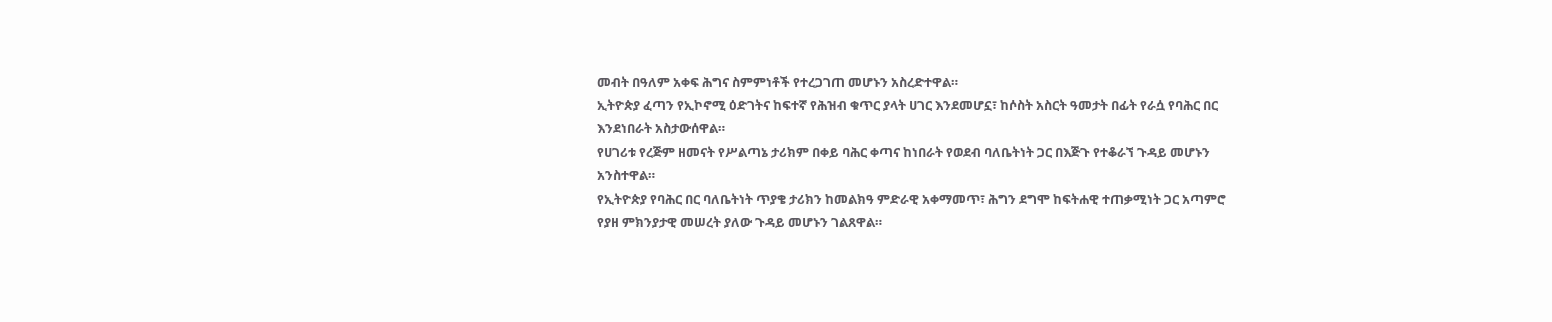መብት በዓለም አቀፍ ሕግና ስምምነቶች የተረጋገጠ መሆኑን አስረድተዋል።
ኢትዮጵያ ፈጣን የኢኮኖሚ ዕድገትና ከፍተኛ የሕዝብ ቁጥር ያላት ሀገር እንደመሆኗ፣ ከሶስት አስርት ዓመታት በፊት የራሷ የባሕር በር እንደነበራት አስታውሰዋል።
የሀገሪቱ የረጅም ዘመናት የሥልጣኔ ታሪክም በቀይ ባሕር ቀጣና ከነበራት የወደብ ባለቤትነት ጋር በእጅጉ የተቆራኘ ጉዳይ መሆኑን አንስተዋል።
የኢትዮጵያ የባሕር በር ባለቤትነት ጥያቄ ታሪክን ከመልክዓ ምድራዊ አቀማመጥ፣ ሕግን ደግሞ ከፍትሐዊ ተጠቃሚነት ጋር አጣምሮ የያዘ ምክንያታዊ መሠረት ያለው ጉዳይ መሆኑን ገልጸዋል።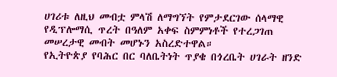ሀገሪቱ ለዚህ መብቷ ምላሽ ለማግኘት የምታደርገው ሰላማዊ የዲፕሎማሲ ጥረት በዓለም አቀፍ ስምምነቶች የተረጋገጠ መሠረታዊ መብት መሆኑን አስረድተዋል።
የኢትዮጵያ የባሕር በር ባለቤትነት ጥያቄ በጎረቤት ሀገራት ዘንድ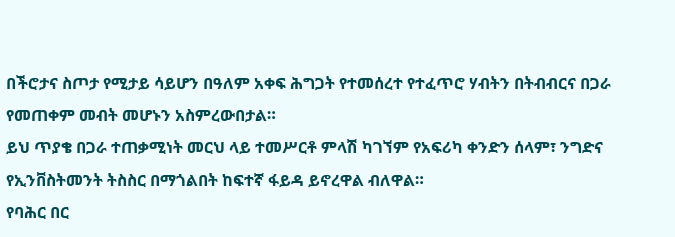በችሮታና ስጦታ የሚታይ ሳይሆን በዓለም አቀፍ ሕግጋት የተመሰረተ የተፈጥሮ ሃብትን በትብብርና በጋራ የመጠቀም መብት መሆኑን አስምረውበታል።
ይህ ጥያቄ በጋራ ተጠቃሚነት መርህ ላይ ተመሥርቶ ምላሽ ካገኘም የአፍሪካ ቀንድን ሰላም፣ ንግድና የኢንቨስትመንት ትስስር በማጎልበት ከፍተኛ ፋይዳ ይኖረዋል ብለዋል።
የባሕር በር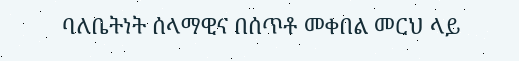ባለቤትነት ሰላማዊና በሰጥቶ መቀበል መርህ ላይ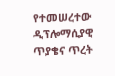የተመሠረተው ዲፕሎማሲያዊ ጥያቄና ጥረት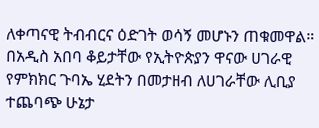ለቀጣናዊ ትብብርና ዕድገት ወሳኝ መሆኑን ጠቁመዋል።
በአዲስ አበባ ቆይታቸው የኢትዮጵያን ዋናው ሀገራዊ የምክክር ጉባኤ ሂደትን በመታዘብ ለሀገራቸው ሊቢያ ተጨባጭ ሁኔታ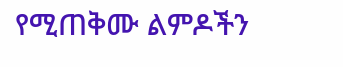የሚጠቅሙ ልምዶችን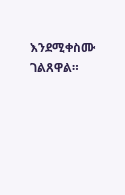እንደሚቀስሙ ገልጸዋል።